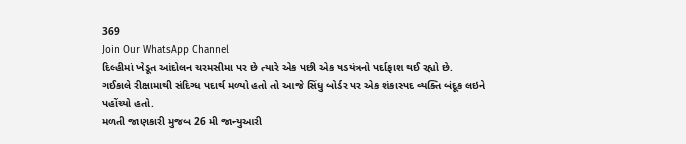369
Join Our WhatsApp Channel
દિલ્હીમાં ખેડૂત આંદોલન ચરમસીમા પર છે ત્યારે એક પછી એક ષડયંત્રનો પર્દાફાશ થઈ રહ્યો છે.
ગઈકાલે રીક્ષામાથી સંદિગ્ધ પદાર્થ મળ્યો હતો તો આજે સિંધુ બોર્ડર પર એક શંકાસ્પદ વ્યક્તિ બંદૂક લઇને પહોંચ્યો હતો.
મળતી જાણકારી મુજબ 26 મી જાન્યુઆરી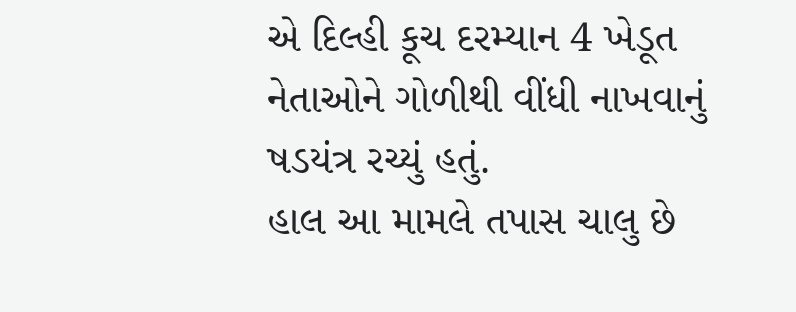એ દિલ્હી કૂચ દરમ્યાન 4 ખેડૂત નેતાઓને ગોળીથી વીંધી નાખવાનું ષડયંત્ર રચ્યું હતું.
હાલ આ મામલે તપાસ ચાલુ છે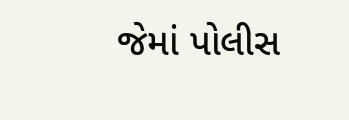જેમાં પોલીસ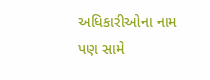અધિકારીઓના નામ પણ સામે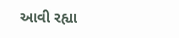આવી રહ્યા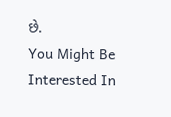છે.
You Might Be Interested In